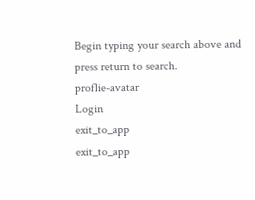Begin typing your search above and press return to search.
proflie-avatar
Login
exit_to_app
exit_to_app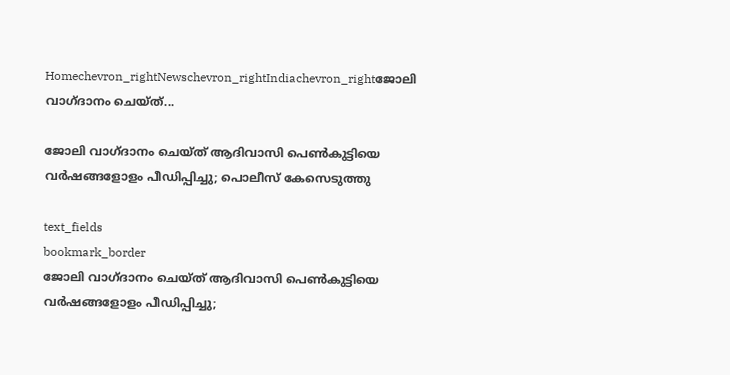Homechevron_rightNewschevron_rightIndiachevron_rightജോലി വാഗ്ദാനം ചെയ്ത്...

ജോലി വാഗ്ദാനം ചെയ്ത് ആദിവാസി പെൺകുട്ടിയെ വർഷങ്ങളോളം പീഡിപ്പിച്ചു; പൊലീസ് കേസെടുത്തു

text_fields
bookmark_border
ജോലി വാഗ്ദാനം ചെയ്ത് ആദിവാസി പെൺകുട്ടിയെ വർഷങ്ങളോളം പീഡിപ്പിച്ചു;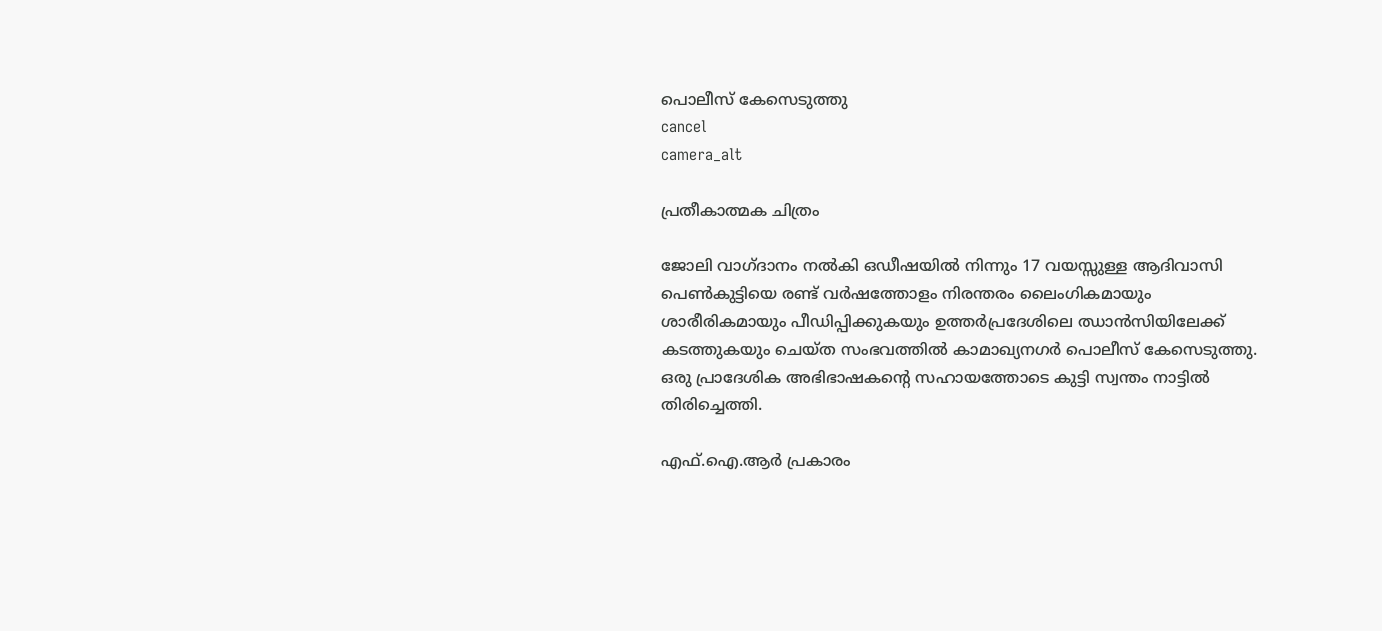പൊലീസ് കേസെടുത്തു
cancel
camera_alt

പ്രതീകാത്മക ചിത്രം

ജോലി വാഗ്ദാനം നൽകി ഒഡീഷയിൽ നിന്നും 17 വയസ്സുള്ള ആദിവാസി പെൺകുട്ടിയെ രണ്ട് വർഷത്തോളം നിരന്തരം ലൈംഗികമായും ശാരീരികമായും പീഡിപ്പിക്കുകയും ഉത്തർപ്രദേശിലെ ഝാൻസിയിലേക്ക് കടത്തുകയും ചെയ്ത സംഭവത്തിൽ കാമാഖ്യനഗർ പൊലീസ് കേസെടുത്തു. ഒരു പ്രാദേശിക അഭിഭാഷകന്റെ സഹായത്തോടെ കുട്ടി സ്വന്തം നാട്ടിൽ തിരിച്ചെത്തി.

എഫ്‌.ഐ.ആർ പ്രകാരം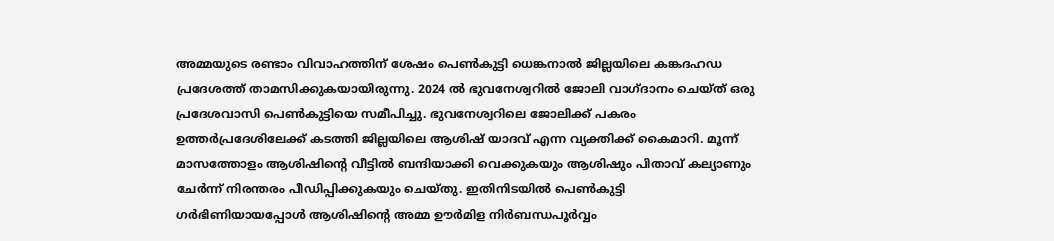അമ്മയുടെ രണ്ടാം വിവാഹത്തിന് ശേഷം പെൺകുട്ടി ധെങ്കനാൽ ജില്ലയിലെ കങ്കദഹഡ പ്രദേശത്ത് താമസിക്കുകയായിരുന്നു. 2024 ൽ ഭുവനേശ്വറിൽ ജോലി വാഗ്ദാനം ചെയ്ത് ഒരു പ്രദേശവാസി പെൺകുട്ടിയെ സമീപിച്ചു. ഭുവനേശ്വറിലെ ജോലിക്ക് പകരം ഉത്തർപ്രദേശിലേക്ക് കടത്തി ജില്ലയിലെ ആശിഷ് യാദവ് എന്ന വ്യക്തിക്ക് കൈമാറി. മൂന്ന് മാസത്തോളം ആശിഷിന്റെ വീട്ടിൽ ബന്ദിയാക്കി വെക്കുകയും ആശിഷും പിതാവ് കല്യാണും ചേർന്ന് നിരന്തരം പീഡിപ്പിക്കുകയും ചെയ്തു. ഇതിനിടയിൽ പെൺകുട്ടി ഗർഭിണിയായപ്പോൾ ആശിഷിന്റെ അമ്മ ഊർമിള നിർബന്ധപൂർവ്വം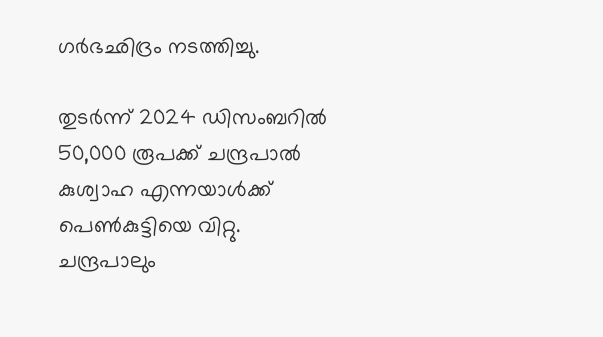ഗർഭഛിദ്രം നടത്തിച്ചു.

തുടർന്ന് 2024 ഡിസംബറിൽ 50,000 രൂപക്ക് ചന്ദ്രപാൽ കുശ്വാഹ എന്നയാൾക്ക് പെൺകുട്ടിയെ വിറ്റു. ചന്ദ്രപാലും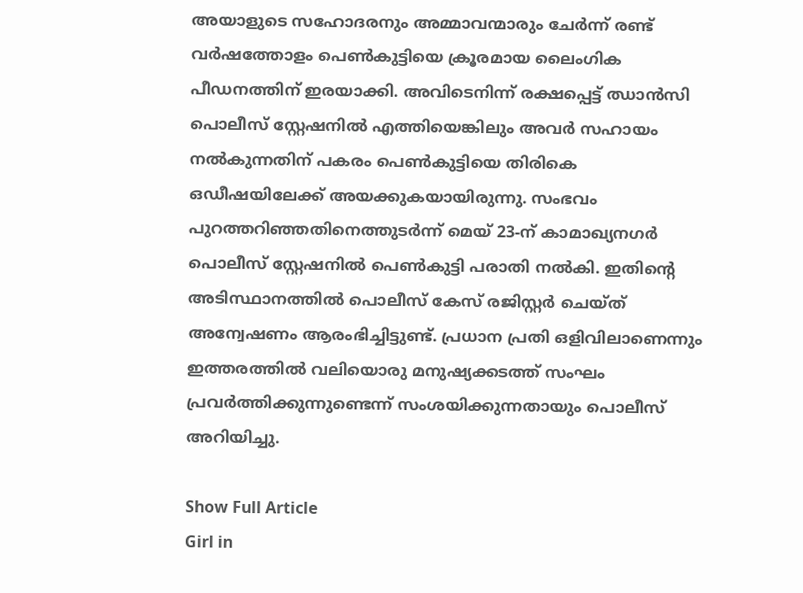അയാളുടെ സഹോദരനും അമ്മാവന്മാരും ചേർന്ന് രണ്ട് വർഷത്തോളം പെൺകുട്ടിയെ ക്രൂരമായ ലൈംഗിക പീഡനത്തിന് ഇരയാക്കി. അവിടെനിന്ന് രക്ഷപ്പെട്ട് ഝാൻസി പൊലീസ് സ്റ്റേഷനിൽ എത്തിയെങ്കിലും അവർ സഹായം നൽകുന്നതിന് പകരം പെൺകുട്ടിയെ തിരികെ ഒഡീഷയിലേക്ക് അയക്കുകയായിരുന്നു. സംഭവം പുറത്തറിഞ്ഞതിനെത്തുടർന്ന് മെയ് 23-ന് കാമാഖ്യനഗർ പൊലീസ് സ്റ്റേഷനിൽ പെൺകുട്ടി പരാതി നൽകി. ഇതിന്റെ അടിസ്ഥാനത്തിൽ പൊലീസ് കേസ് രജിസ്റ്റർ ചെയ്ത് അന്വേഷണം ആരംഭിച്ചിട്ടുണ്ട്. പ്രധാന പ്രതി ഒളിവിലാണെന്നും ഇത്തരത്തിൽ വലിയൊരു മനുഷ്യക്കടത്ത് സംഘം പ്രവർത്തിക്കുന്നുണ്ടെന്ന് സംശയിക്കുന്നതായും പൊലീസ് അറിയിച്ചു.

Show Full Article
Girl in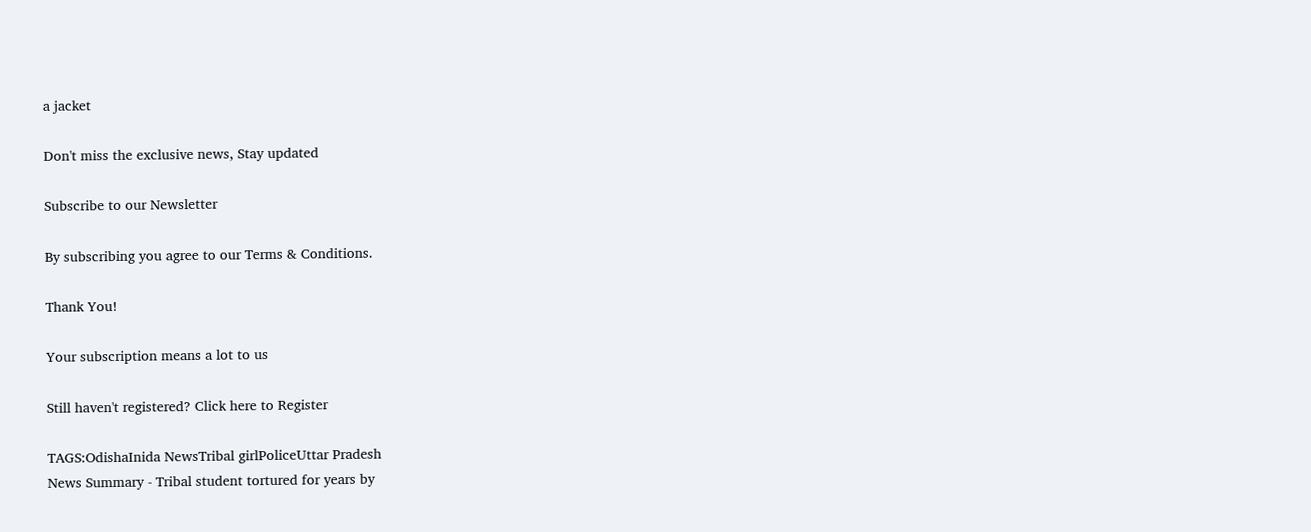a jacket

Don't miss the exclusive news, Stay updated

Subscribe to our Newsletter

By subscribing you agree to our Terms & Conditions.

Thank You!

Your subscription means a lot to us

Still haven't registered? Click here to Register

TAGS:OdishaInida NewsTribal girlPoliceUttar Pradesh
News Summary - Tribal student tortured for years by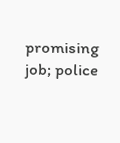promising job; police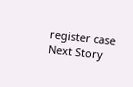register case
Next Story